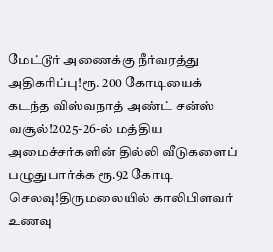மேட்டூர் அணைக்கு நீர்வரத்து அதிகரிப்பு!ரூ. 200 கோடியைக் கடந்த விஸ்வநாத் அண்ட் சன்ஸ் வசூல்!2025-26-ல் மத்திய அமைச்சர்களின் தில்லி வீடுகளைப் பழுதுபார்க்க ரூ.92 கோடி செலவு!திருமலையில் காலிபிளவர் உணவு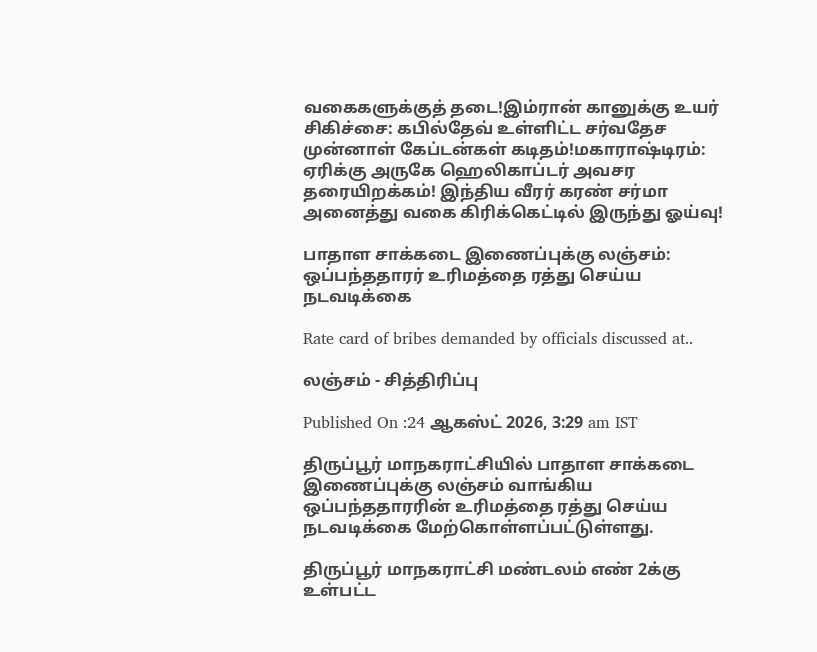வகைகளுக்குத் தடை!இம்ரான் கானுக்கு உயர் சிகிச்சை: கபில்தேவ் உள்ளிட்ட சர்வதேச முன்னாள் கேப்டன்கள் கடிதம்!மகாராஷ்டிரம்: ஏரிக்கு அருகே ஹெலிகாப்டர் அவசர தரையிறக்கம்! இந்திய வீரர் கரண் சர்மா அனைத்து வகை கிரிக்கெட்டில் இருந்து ஓய்வு!

பாதாள சாக்கடை இணைப்புக்கு லஞ்சம்: ஒப்பந்ததாரர் உரிமத்தை ரத்து செய்ய நடவடிக்கை

Rate card of bribes demanded by officials discussed at..

லஞ்சம் - சித்திரிப்பு

Published On :24 ஆகஸ்ட் 2026, 3:29 am IST

திருப்பூர் மாநகராட்சியில் பாதாள சாக்கடை இணைப்புக்கு லஞ்சம் வாங்கிய ஒப்பந்ததாரரின் உரிமத்தை ரத்து செய்ய நடவடிக்கை மேற்கொள்ளப்பட்டுள்ளது.

திருப்பூர் மாநகராட்சி மண்டலம் எண் 2க்கு உள்பட்ட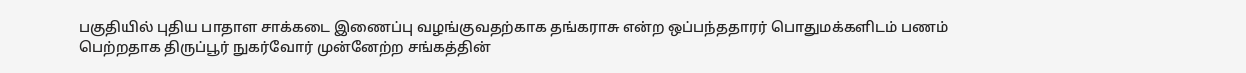பகுதியில் புதிய பாதாள சாக்கடை இணைப்பு வழங்குவதற்காக தங்கராசு என்ற ஒப்பந்ததாரர் பொதுமக்களிடம் பணம் பெற்றதாக திருப்பூர் நுகர்வோர் முன்னேற்ற சங்கத்தின்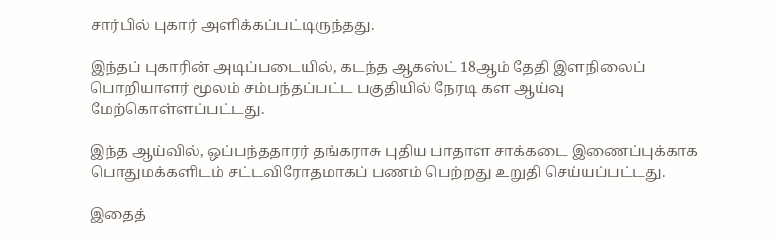சார்பில் புகார் அளிக்கப்பட்டிருந்தது.

இந்தப் புகாரின் அடிப்படையில், கடந்த ஆகஸ்ட் 18ஆம் தேதி இளநிலைப் பொறியாளர் மூலம் சம்பந்தப்பட்ட பகுதியில் நேரடி கள ஆய்வு மேற்கொள்ளப்பட்டது.

இந்த ஆய்வில், ஒப்பந்ததாரர் தங்கராசு புதிய பாதாள சாக்கடை இணைப்புக்காக பொதுமக்களிடம் சட்டவிரோதமாகப் பணம் பெற்றது உறுதி செய்யப்பட்டது.

இதைத்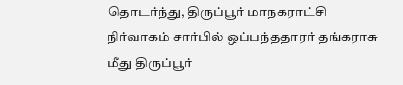தொடர்ந்து, திருப்பூர் மாநகராட்சி நிர்வாகம் சார்பில் ஒப்பந்ததாரர் தங்கராசு மீது திருப்பூர்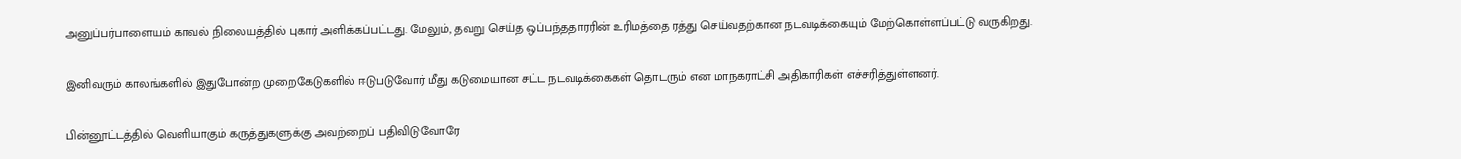அனுப்பர்பாளையம் காவல் நிலையத்தில் புகார் அளிக்கப்பட்டது. மேலும், தவறு செய்த ஒப்பந்ததாரரின் உரிமத்தை ரத்து செய்வதற்கான நடவடிக்கையும் மேற்கொள்ளப்பட்டு வருகிறது.

இனிவரும் காலங்களில் இதுபோன்ற முறைகேடுகளில் ஈடுபடுவோர் மீது கடுமையான சட்ட நடவடிக்கைகள் தொடரும் என மாநகராட்சி அதிகாரிகள் எச்சரித்துள்ளனர்.

பின்னூட்டத்தில் வெளியாகும் கருத்துகளுக்கு அவற்றைப் பதிவிடுவோரே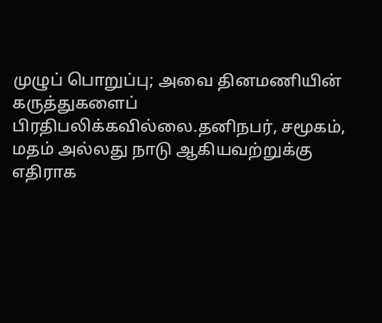முழுப் பொறுப்பு; அவை தினமணியின் கருத்துகளைப் பிரதிபலிக்கவில்லை.தனிநபர், சமூகம், மதம் அல்லது நாடு ஆகியவற்றுக்கு எதிராக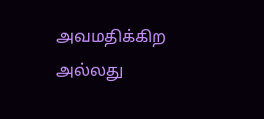அவமதிக்கிற அல்லது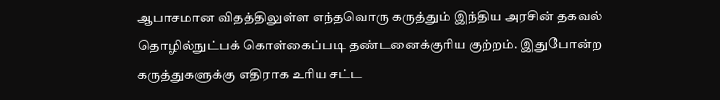ஆபாசமான விதத்திலுள்ள எந்தவொரு கருத்தும் இந்திய அரசின் தகவல் தொழில்நுட்பக் கொள்கைப்படி தண்டனைக்குரிய குற்றம். இதுபோன்ற கருத்துகளுக்கு எதிராக உரிய சட்ட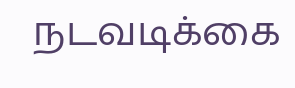நடவடிக்கை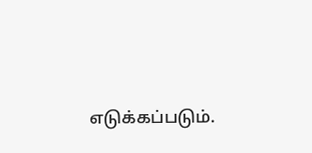எடுக்கப்படும்.